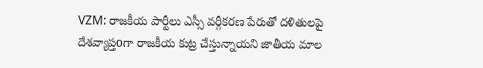VZM: రాజకీయ పార్టీలు ఎస్సీ వర్గీకరణ పేరుతో దళితులపై దేశవ్యాప్తoగా రాజకీయ కుట్ర చేస్తున్నాయని జాతీయ మాల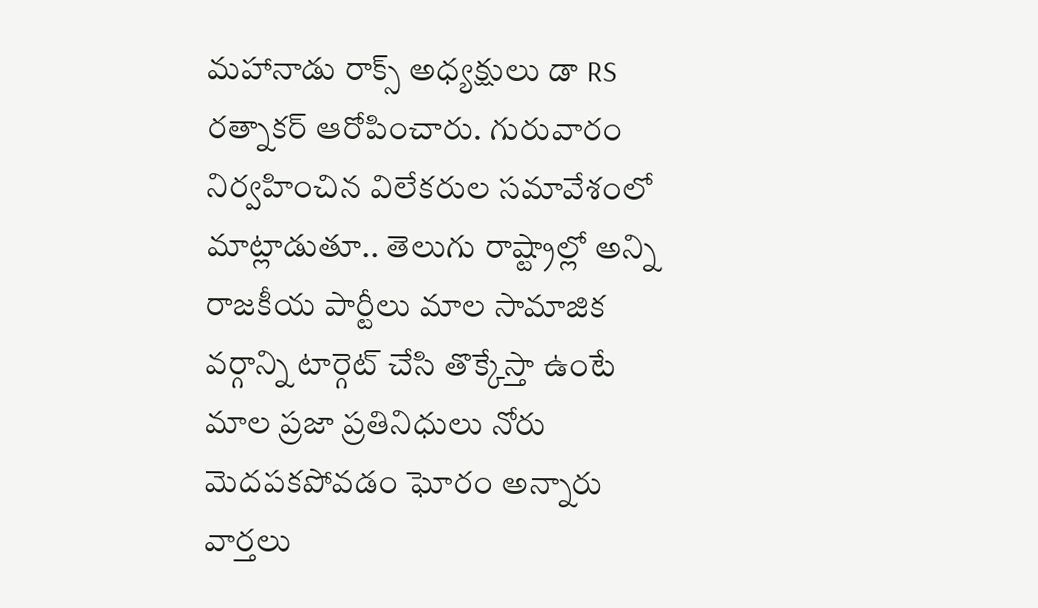మహానాడు రాక్స్ అధ్యక్షులు డా RS రత్నాకర్ ఆరోపించారు. గురువారం నిర్వహించిన విలేకరుల సమావేశంలో మాట్లాడుతూ.. తెలుగు రాష్ట్రాల్లో అన్ని రాజకీయ పార్టీలు మాల సామాజిక వర్గాన్ని టార్గెట్ చేసి తొక్కేస్తా ఉంటే మాల ప్రజా ప్రతినిధులు నోరు మెదపకపోవడం ఘోరం అన్నారు
వార్తలు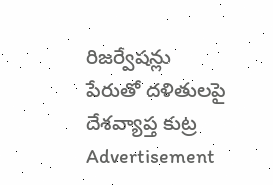రిజర్వేషన్లు పేరుతో దళితులపై దేశవ్యాప్త కుట్ర
Advertisement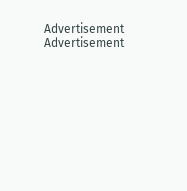Advertisement
Advertisement